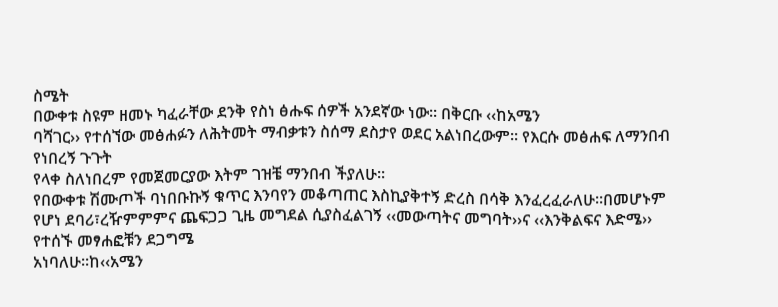ስሜት
በውቀቱ ስዩም ዘመኑ ካፈራቸው ደንቅ የስነ ፅሑፍ ሰዎች አንደኛው ነው፡፡ በቅርቡ ‹‹ከአሜን
ባሻገር›› የተሰኘው መፅሐፉን ለሕትመት ማብቃቱን ስሰማ ደስታየ ወደር አልነበረውም፡፡ የእርሱ መፅሐፍ ለማንበብ የነበረኝ ጉጉት
የላቀ ስለነበረም የመጀመርያው እትም ገዝቼ ማንበብ ችያለሁ፡፡
የበውቀቱ ሽሙጦች ባነበቡኩኝ ቁጥር እንባየን መቆጣጠር እስኪያቅተኝ ድረስ በሳቅ እንፈረፈራለሁ፡፡በመሆኑም
የሆነ ደባሪ፣ረዥምምምና ጨፍጋጋ ጊዜ መግደል ሲያስፈልገኝ ‹‹መውጣትና መግባት››ና ‹‹እንቅልፍና እድሜ›› የተሰኙ መፃሐፎቹን ደጋግሜ
አነባለሁ፡፡ከ‹‹አሜን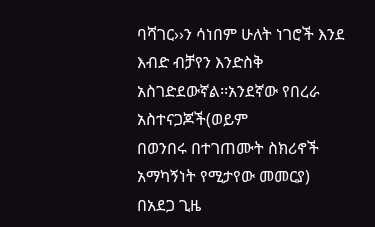ባሻገር››ን ሳነበም ሁለት ነገሮች እንደ እብድ ብቻየን እንድስቅ አስገድደውኛል፡፡አንደኛው የበረራ አስተናጋጆች(ወይም
በወንበሩ በተገጠሙት ስክሪኖች አማካኝነት የሚታየው መመርያ) በአደጋ ጊዜ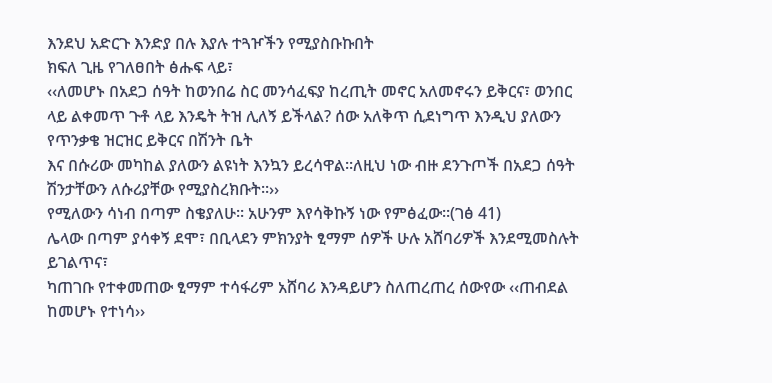እንደህ አድርጉ እንድያ በሉ እያሉ ተጓዦችን የሚያስቡኩበት
ክፍለ ጊዜ የገለፀበት ፅሑፍ ላይ፣
‹‹ለመሆኑ በአደጋ ሰዓት ከወንበሬ ስር መንሳፈፍያ ከረጢት መኖር አለመኖሩን ይቅርና፣ ወንበር
ላይ ልቀመጥ ጉቶ ላይ እንዴት ትዝ ሊለኝ ይችላል? ሰው አለቅጥ ሲደነግጥ እንዲህ ያለውን የጥንቃቄ ዝርዝር ይቅርና በሽንት ቤት
እና በሱሪው መካከል ያለውን ልዩነት እንኳን ይረሳዋል፡፡ለዚህ ነው ብዙ ደንጉጦች በአደጋ ሰዓት ሽንታቸውን ለሱሪያቸው የሚያስረክቡት፡፡››
የሚለውን ሳነብ በጣም ስቄያለሁ፡፡ አሁንም እየሳቅኩኝ ነው የምፅፈው፡፡(ገፅ 41)
ሌላው በጣም ያሳቀኝ ደሞ፣ በቢላደን ምክንያት ፂማም ሰዎች ሁሉ አሸባሪዎች እንደሚመስሉት ይገልጥና፣
ካጠገቡ የተቀመጠው ፂማም ተሳፋሪም አሸባሪ እንዳይሆን ስለጠረጠረ ሰውየው ‹‹ጠብደል ከመሆኑ የተነሳ››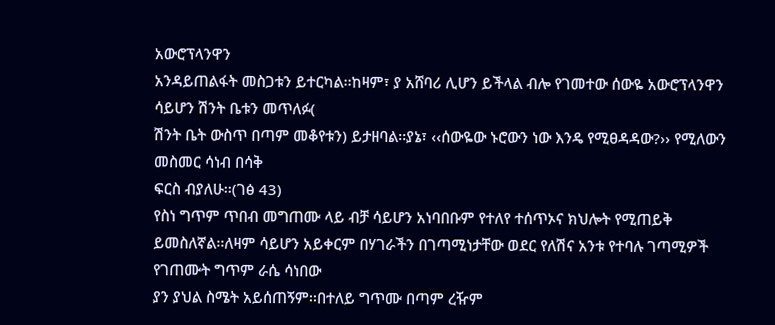አውሮፕላንዋን
አንዳይጠልፋት መስጋቱን ይተርካል፡፡ከዛም፣ ያ አሸባሪ ሊሆን ይችላል ብሎ የገመተው ሰውዬ አውሮፕላንዋን ሳይሆን ሽንት ቤቱን መጥለፉ(
ሽንት ቤት ውስጥ በጣም መቆየቱን) ይታዘባል፡፡ያኔ፣ ‹‹ሰውዬው ኑሮውን ነው እንዴ የሚፀዳዳው?›› የሚለውን መስመር ሳነብ በሳቅ
ፍርስ ብያለሁ፡፡(ገፅ 43)
የስነ ግጥም ጥበብ መግጠሙ ላይ ብቻ ሳይሆን አነባበቡም የተለየ ተሰጥኦና ክህሎት የሚጠይቅ
ይመስለኛል፡፡ለዛም ሳይሆን አይቀርም በሃገራችን በገጣሚነታቸው ወደር የለሽና አንቱ የተባሉ ገጣሚዎች የገጠሙት ግጥም ራሴ ሳነበው
ያን ያህል ስሜት አይሰጠኝም፡፡በተለይ ግጥሙ በጣም ረዥም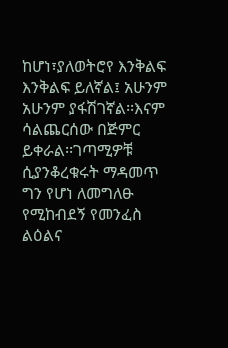ከሆነ፣ያለወትሮየ እንቅልፍ እንቅልፍ ይለኛል፤ አሁንም አሁንም ያፋሽገኛል፡፡እናም
ሳልጨርሰው በጅምር ይቀራል፡፡ገጣሚዎቹ ሲያንቆረቁሩት ማዳመጥ ግን የሆነ ለመግለፁ የሚከብደኝ የመንፈስ ልዕልና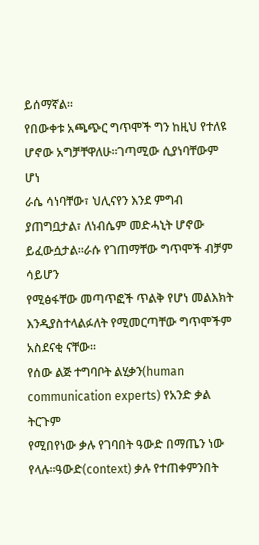ይሰማኛል፡፡
የበውቀቱ አጫጭር ግጥሞች ግን ከዚህ የተለዩ ሆኖው አግቻቸዋለሁ፡፡ገጣሚው ሲያነባቸውም ሆነ
ራሴ ሳነባቸው፣ ህሊናየን እንደ ምግብ ያጠግቧታል፣ ለነብሴም መድሓኒት ሆኖው ይፈውሷታል፡፡ራሱ የገጠማቸው ግጥሞች ብቻም ሳይሆን
የሚፅፋቸው መጣጥፎች ጥልቅ የሆነ መልእክት እንዲያስተላልፉለት የሚመርጣቸው ግጥሞችም አስደናቂ ናቸው፡፡
የሰው ልጅ ተግባቦት ልሂቃን(human communication experts) የአንድ ቃል ትርጉም
የሚበየነው ቃሉ የገባበት ዓውድ በማጤን ነው የላሉ፡፡ዓውድ(context) ቃሉ የተጠቀምንበት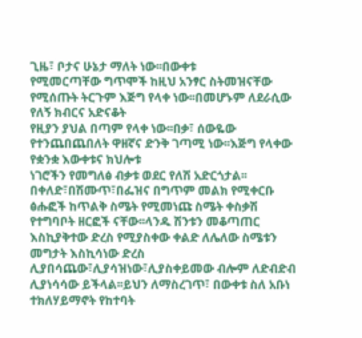ጊዜ፣ ቦታና ሁኔታ ማለት ነው፡፡በውቀቱ
የሚመርጣቸው ግጥሞች ከዚህ አንፃር ስትመዝናቸው የሚሰጡት ትርጉም እጅግ የላቀ ነው፡፡በመሆኑም ለደራሲው የለኝ ክብርና አድናቆት
የዚያን ያህል በጣም የላቀ ነው፡፡በቃ፣ ሰውዬው የተንጨበጨበለት ዋዘኛና ድንቅ ገጣሚ ነው፡፡እጅግ የላቀው የቋንቋ እውቀቱና ክህሎቱ
ነገሮችን የመግለፅ ብቃቱ ወደር የለሽ አድርጎታል፡፡
በቀለድ፣በሽሙጥ፣በፌዝና በግጥም መልክ የሚቀርቡ ፅሑፎች ከጥልቅ ስሜት የሚመነጩ ስሜት ቀስቃሽ
የተግባቦት ዘርፎች ናቸው፡፡ላንዱ ሽንቱን መቆጣጠር እስኪያቅተው ድረስ የሚያስቀው ቀልድ ለሌለው ስሜቱን መግታት እስኪሳነው ድረስ
ሊያበሳጨው፣ሊያሳዝነው፣ሊያስቀይመው ብሎም ለድብድብ ሊያነሳሳው ይችላል፡፡ይህን ለማስረገጥ፣ በውቀቱ ስለ አቡነ ተክለሃይማኖት የከተባት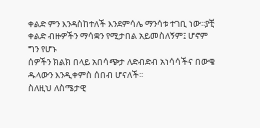ቀልድ ምን እንዳስከተለች እንደምሳሌ ማንሳቱ ተገቢ ነው፡፡ያቺ ቀልድ ብዙዎችን ማሳቋን የሚታበል አይመስለኝም፤ ሆኖም ግን የሆኑ
ሰዎችን ክልክ በላይ አበሳጭታ ለድብድብ አነሳሳችና በውቄ ዱላውን እንዲቀምስ ሰበብ ሆናለች፡፡
ስለዚህ ለስሜታዊ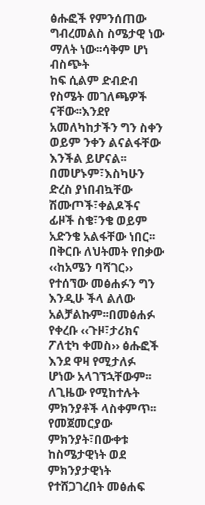ፅሑፎች የምንሰጠው ግብረመልስ ስሜታዊ ነው ማለት ነው፡፡ሳቅም ሆነ ብስጭት
ከፍ ሲልም ድብድብ የስሜት መገለጫዎች ናቸው፡፡እንደየ አመለካከታችን ግን ስቀን ወይም ንቀን ልናልፋቸው እንችል ይሆናል፡፡በመሆኑም፣እስካሁን
ድረስ ያነበብኳቸው ሽሙጦች፣ቀልዶችና ፊዞች ስቄ፣ንቄ ወይም አድንቄ አልፋቸው ነበር፡፡በቅርቡ ለህትመት የበቃው ‹‹ከአሜን ባሻገር››
የተሰኘው መፅሐፉን ግን እንዲሁ ችላ ልለው አልቻልኩም፡፡በመፅሐፉ የቀረቡ ‹‹ጉዞ፣ታሪክና ፖለቲካ ቀመስ›› ፅሑፎች እንደ ዋዛ የሚታለፉ
ሆነው አላገኘኋቸውም፡፡ለጊዜው የሚከተሉት ምክንያቶች ላስቀምጥ፡፡
የመጀመርያው ምክንያት፣በውቀቱ ከስሜታዊነት ወደ ምክንያታዊነት የተሸጋገረበት መፅሐፍ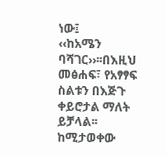ነው፤
‹‹ከአሜን ባሻገር››፡፡በእዚህ መፅሐፍ፣ የአፃፃፍ ስልቱን በእጅጉ ቀይሮታል ማለት ይቻላል፡፡ከሚታወቀው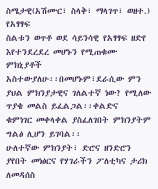ስሜታዊ(አሽሙር፣ ስላቅ፣ ማላገጥ፣ ወዘተ.) የአፃፃፍ
ስልቱን ወጥቶ ወደ ሳይንሳዊ የአፃፃፍ ዘድየ እየተንደረደረ መሆኑን የሚጠቁሙ ምክኒያቶች
አስተውያለሁ፡፡በመሆኑም፣ደራሲው ምን ያህል ምክንያታዊና ገለልተኛ ነው? የሚለው ጥያቄ መልስ ይፈልጋል፡፡ቀልድና
ቁምነገር መቀላቀል ያስፈለገበት ምክንያትም ግልፅ ሊሆን ይገባል፡፡
ሁለተኛው ምክንያት፣ ድሮና ዘንድሮን ያየበት መነፅርና የሃገራችን ፖለቲካና ታሪክ ለመዳሰስ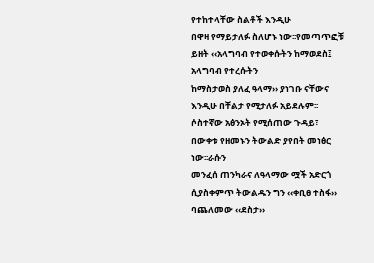የተከተላቸው ስልቶች እንዲሁ
በዋዛ የማይታለፉ ስለሆኑ ነው፡፡የመጣጥፎቹ ይዘት ‹‹አላግባብ የተወቀሱትን ከማወደስ፤ አላግባብ የተረሱትን
ከማስታወስ ያለፈ ዓላማ›› ያነገቡ ናቸውና እንዲሁ በቸልታ የሚታለፉ አይደሉም፡፡
ሶስተኛው አፅንኦት የሚሰጠው ጉዳይ፣ በውቀቱ የዘመኑን ትውልድ ያየበት መነፅር ነው፡፡ራሱን
መንፈሰ ጠንካራና ለዓላማው ሟች አድርጎ ሲያስቀምጥ ትውልዱን ግን ‹‹ቀቢፀ ተስፋ›› ባጨለመው ‹‹ደስታ››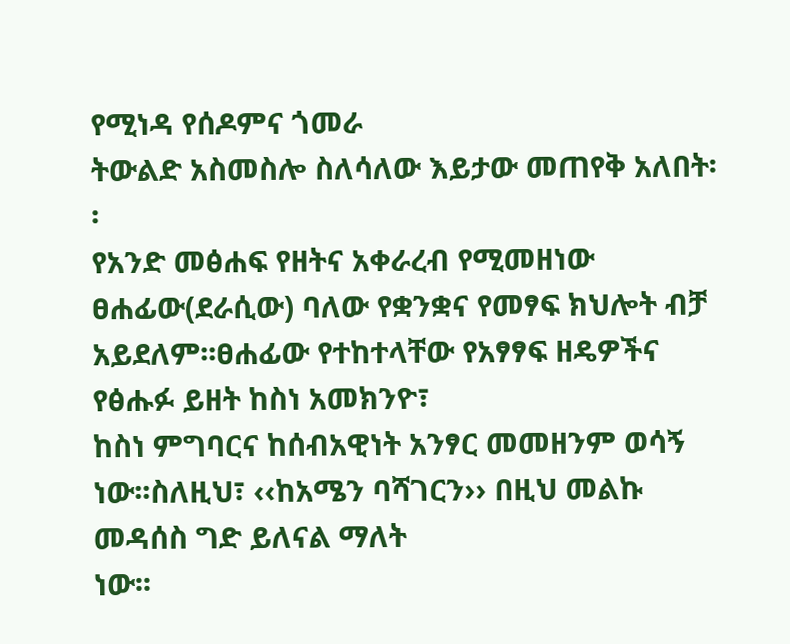የሚነዳ የሰዶምና ጎመራ
ትውልድ አስመስሎ ስለሳለው እይታው መጠየቅ አለበት፡፡
የአንድ መፅሐፍ የዘትና አቀራረብ የሚመዘነው
ፀሐፊው(ደራሲው) ባለው የቋንቋና የመፃፍ ክህሎት ብቻ አይደለም፡፡ፀሐፊው የተከተላቸው የአፃፃፍ ዘዴዎችና የፅሑፉ ይዘት ከስነ አመክንዮ፣
ከስነ ምግባርና ከሰብአዊነት አንፃር መመዘንም ወሳኝ ነው፡፡ስለዚህ፣ ‹‹ከአሜን ባሻገርን›› በዚህ መልኩ መዳሰስ ግድ ይለናል ማለት
ነው፡፡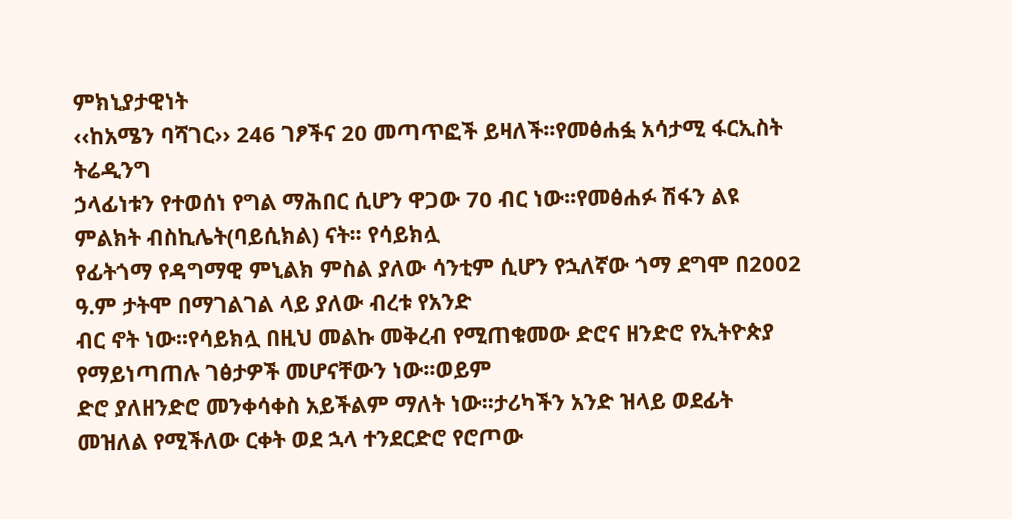ምክኒያታዊነት
‹‹ከአሜን ባሻገር›› 246 ገፆችና 20 መጣጥፎች ይዛለች፡፡የመፅሐፏ አሳታሚ ፋርኢስት ትሬዲንግ
ኃላፊነቱን የተወሰነ የግል ማሕበር ሲሆን ዋጋው 70 ብር ነው፡፡የመፅሐፉ ሽፋን ልዩ ምልክት ብስኪሌት(ባይሲክል) ናት፡፡ የሳይክሏ
የፊትጎማ የዳግማዊ ምኒልክ ምስል ያለው ሳንቲም ሲሆን የኋለኛው ጎማ ደግሞ በ2002 ዓ.ም ታትሞ በማገልገል ላይ ያለው ብረቱ የአንድ
ብር ኖት ነው፡፡የሳይክሏ በዚህ መልኩ መቅረብ የሚጠቁመው ድሮና ዘንድሮ የኢትዮጵያ የማይነጣጠሉ ገፅታዎች መሆናቸውን ነው፡፡ወይም
ድሮ ያለዘንድሮ መንቀሳቀስ አይችልም ማለት ነው፡፡ታሪካችን አንድ ዝላይ ወደፊት መዝለል የሚችለው ርቀት ወደ ኋላ ተንደርድሮ የሮጦው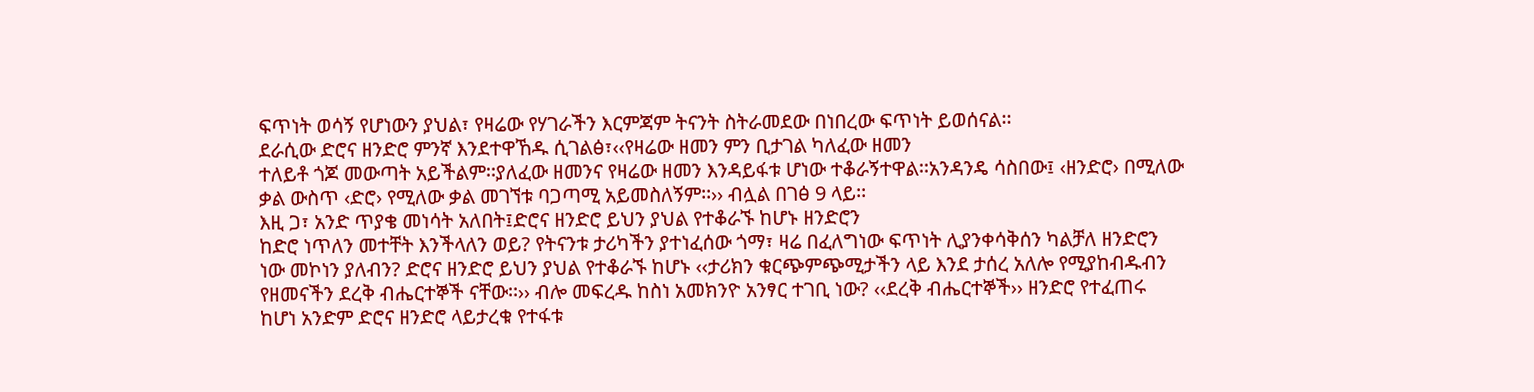ፍጥነት ወሳኝ የሆነውን ያህል፣ የዛሬው የሃገራችን እርምጃም ትናንት ስትራመደው በነበረው ፍጥነት ይወሰናል፡፡
ደራሲው ድሮና ዘንድሮ ምንኛ እንደተዋኸዱ ሲገልፅ፣‹‹የዛሬው ዘመን ምን ቢታገል ካለፈው ዘመን
ተለይቶ ጎጆ መውጣት አይችልም፡፡ያለፈው ዘመንና የዛሬው ዘመን እንዳይፋቱ ሆነው ተቆራኝተዋል፡፡አንዳንዴ ሳስበው፤ ‹ዘንድሮ› በሚለው
ቃል ውስጥ ‹ድሮ› የሚለው ቃል መገኘቱ ባጋጣሚ አይመስለኝም፡፡›› ብሏል በገፅ 9 ላይ፡፡
እዚ ጋ፣ አንድ ጥያቄ መነሳት አለበት፤ድሮና ዘንድሮ ይህን ያህል የተቆራኙ ከሆኑ ዘንድሮን
ከድሮ ነጥለን መተቸት እንችላለን ወይ? የትናንቱ ታሪካችን ያተነፈሰው ጎማ፣ ዛሬ በፈለግነው ፍጥነት ሊያንቀሳቅሰን ካልቻለ ዘንድሮን
ነው መኮነን ያለብን? ድሮና ዘንድሮ ይህን ያህል የተቆራኙ ከሆኑ ‹‹ታሪክን ቁርጭምጭሚታችን ላይ እንደ ታሰረ አለሎ የሚያከብዱብን
የዘመናችን ደረቅ ብሔርተኞች ናቸው፡፡›› ብሎ መፍረዱ ከስነ አመክንዮ አንፃር ተገቢ ነው? ‹‹ደረቅ ብሔርተኞች›› ዘንድሮ የተፈጠሩ
ከሆነ አንድም ድሮና ዘንድሮ ላይታረቁ የተፋቱ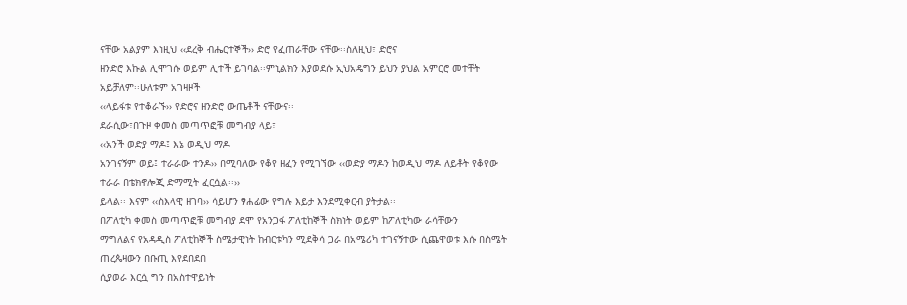ናቸው አልያም እነዚህ ‹‹ደረቅ ብሔርተኞች›› ድሮ የፈጠራቸው ናቸው፡፡ስለዚህ፣ ድሮና
ዘንድሮ እኩል ሊሞገሱ ወይም ሊተች ይገባል፡፡ምኒልክን እያወደሱ ኢህአዴግን ይህን ያህል አምርሮ መተቸት አይቻለም፡፡ሁለቱም አገዛዞች
‹‹ላይፋቱ የተቆራኙ›› የድሮና ዘንድሮ ውጤቶች ናቸውና፡፡
ደራሲው፣በጉዞ ቀመስ መጣጥፎቹ መግብያ ላይ፣
‹‹አንች ወድያ ማዶ፤ እኔ ወዲህ ማዶ
አንገናኝም ወይ፤ ተራራው ተንዶ›› በሚባለው የቆየ ዘፈን የሚገኘው ‹‹ወድያ ማዶን ከወዲህ ማዶ ለይቶት የቆየው ተራራ በቴክኖሎጂ ድማሚት ፈርሷል፡፡››
ይላል፡፡ እናም ‹‹ስእላዊ ዘገባ›› ሳይሆን ፃሐፊው የግሉ እይታ እንደሚቀርብ ያትታል፡፡
በፖለቲካ ቀመስ መጣጥፎቹ መግብያ ደሞ የአንጋፋ ፖለቲከኞች ስክነት ወይም ከፖለቲካው ራሳቸውን
ማግለልና የአዳዲስ ፖለቲከኞች ስሜታዊነት ከብርቱካን ሚደቅሳ ጋራ በአሜሪካ ተገናኝተው ሲጨዋወቱ እሱ በስሜት ጠረጴዛውን በቡጢ እየደበደበ
ሲያወራ እርሷ ግን በአስተዋይነት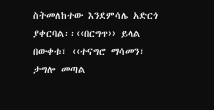ስትመለከተው እንደምሳሌ አድርጎ ያቀርባል፡፡‹‹በርግጥ›› ይላል በውቀቱ፣ ‹‹ተናግሮ ማሳመን፣
ታግሎ መጣል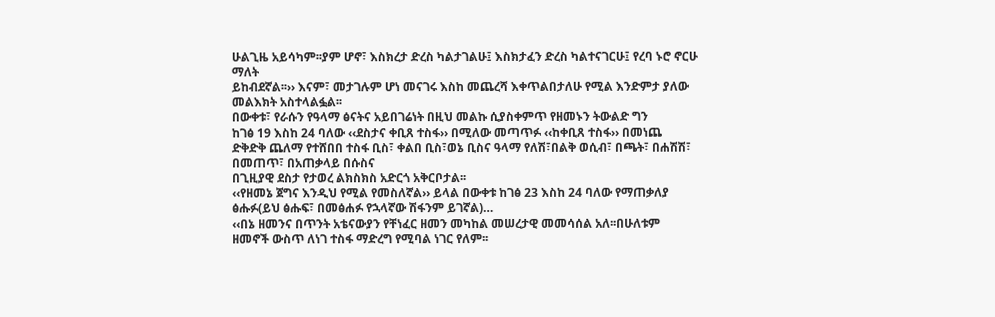ሁልጊዜ አይሳካም፡፡ያም ሆኖ፣ እስክረታ ድረስ ካልታገልሁ፤ እስክታፈን ድረስ ካልተናገርሁ፤ የረባ ኑሮ ኖርሁ ማለት
ይከብደኛል፡፡›› እናም፣ መታገሉም ሆነ መናገሩ እስከ መጨረሻ እቀጥልበታለሁ የሚል እንድምታ ያለው መልእክት አስተላልፏል፡፡
በውቀቱ፣ የራሱን የዓላማ ፅናትና አይበገሬነት በዚህ መልኩ ሲያስቀምጥ የዘመኑን ትውልድ ግን
ከገፅ 19 እስከ 24 ባለው ‹‹ደስታና ቀቢጸ ተስፋ›› በሚለው መጣጥፉ ‹‹ከቀቢጸ ተስፋ›› በመነጨ
ድቅድቅ ጨለማ የተሸበበ ተስፋ ቢስ፣ ቀልበ ቢስ፣ወኔ ቢስና ዓላማ የለሽ፣በልቅ ወሲብ፣ በጫት፣ በሐሽሽ፣ በመጠጥ፣ በአጠቃላይ በሱስና
በጊዚያዊ ደስታ የታወረ ልክስክስ አድርጎ አቅርቦታል፡፡
‹‹የዘመኔ ጀግና እንዲህ የሚል የመስለኛል›› ይላል በውቀቱ ከገፅ 23 እስከ 24 ባለው የማጠቃለያ
ፅሑፉ(ይህ ፅሑፍ፣ በመፅሐፉ የኋላኛው ሽፋንም ይገኛል)…
‹‹በኔ ዘመንና በጥንት አቴናውያን የቸነፈር ዘመን መካከል መሠረታዊ መመሳሰል አለ፡፡በሁለቱም
ዘመኖች ውስጥ ለነገ ተስፋ ማድረግ የሚባል ነገር የለም፡፡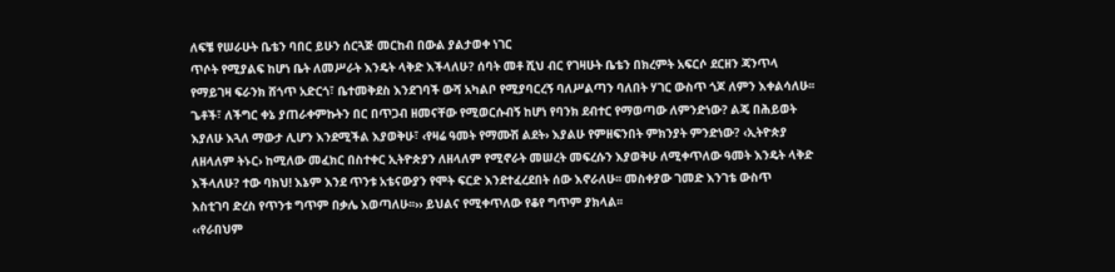ለፍቼ የሠራሁት ቤቴን ባበር ይሁን ሰርጓጅ መርከብ በውል ያልታወቀ ነገር
ጥሶት የሚያልፍ ከሆነ ቤት ለመሥራት እንዴት ላቅድ እችላለሁ? ሰባት መቶ ሺህ ብር የገዛሁት ቤቴን በክረምት አፍርሶ ደርዘን ጃንጥላ
የማይገዛ ፍራንክ ሸጎጥ አድርጎ፣ ቤተመቅደስ እንደገባች ውሻ አካልቦ የሚያባርረኝ ባለሥልጣን ባለበት ሃገር ውስጥ ጎጆ ለምን እቀልሳለሁ፡፡
ጌቶች፣ ለችግር ቀኔ ያጠራቀምኩትን በር በጥጋብ ዘመናቸው የሚወርሱብኝ ከሆነ የባንክ ደብተር የማወጣው ለምንድነው? ልጄ በሕይወት
እያለሁ እጓለ ማውታ ሊሆን እንደሚችል እያወቅሁ፣ ‹የዛሬ ዓመት የማሙሽ ልደት› እያልሁ የምዘፍንበት ምክንያት ምንድነው? ‹ኢትዮጵያ
ለዘላለም ትኑር› ከሚለው መፈክር በስተቀር ኢትዮጵያን ለዘላለም የሚኖራት መሠረት መፍረሱን እያወቅሁ ለሚቀጥለው ዓመት እንዴት ላቅድ
እችላለሁ? ተው ባክህ! እኔም እንደ ጥንቱ አቴናውያን የሞት ፍርድ እንደተፈረደበት ሰው እኖራለሁ፡፡ መስቀያው ገመድ እንገቴ ውስጥ
እስቲገባ ድረስ የጥንቱ ግጥም በቃሌ እወጣለሁ፡፡›› ይህልና የሚቀጥለው የቆየ ግጥም ያክላል፡፡
‹‹የራበህም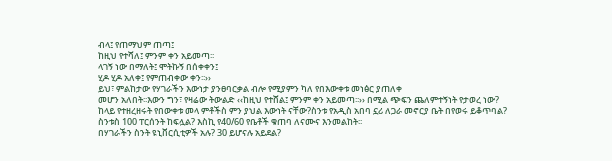ብላ፤ የጠማህም ጠጣ፤
ከዚህ የተሻለ፤ ምንም ቀን አይመጣ፡፡
ላገኝ ነው በማለት፤ ሞትኩኝ በሰቀቀን፤
ሂዶ ሂዶ አለቀ፤ የምጠብቀው ቀን፡፡››
ይህ፣ ምልከታው የሃገራችን እውነታ ያንፀባርቃል ብሎ የሚያምን ካለ የበእውቀቱ መነፅር ያጠለቀ
መሆን አለበት፡፡እውን ግን፣ የዛሬው ትውልድ ‹‹ከዚህ የተሸል፤ ምንም ቀን አይመጣ፡፡›› በሚል ጭፍን ጨለምተኝነት የታወረ ነው?
ከላይ የተዘረዘሩት የበውቀቱ መላ ምቶችስ ምን ያህል እውነት ናቸው?ስንቱ የአዲስ አበባ ኗሪ ለጋራ መኖርያ ቤት በየወሩ ይቆጥባል?
ስንቱስ 100 ፐርሰንት ከፍሏል? እስኪ የ40/60 የቤቶች ቁጠባ ለናሙና እንመልከት፡፡
በሃገራችን ስንት ዩኒቨርሲቲዎች አሉ? 30 ይሆናሉ አይደል?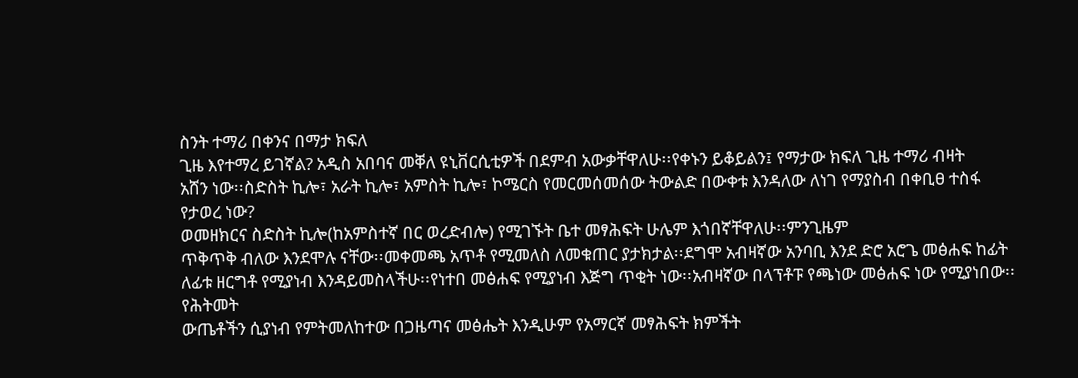ስንት ተማሪ በቀንና በማታ ክፍለ
ጊዜ እየተማረ ይገኛል? አዲስ አበባና መቐለ ዩኒቨርሲቲዎች በደምብ አውቃቸዋለሁ፡፡የቀኑን ይቆይልን፤ የማታው ክፍለ ጊዜ ተማሪ ብዛት
አሸን ነው፡፡ስድስት ኪሎ፣ አራት ኪሎ፣ አምስት ኪሎ፣ ኮሜርስ የመርመሰመሰው ትውልድ በውቀቱ እንዳለው ለነገ የማያስብ በቀቢፀ ተስፋ
የታወረ ነው?
ወመዘክርና ስድስት ኪሎ(ከአምስተኛ በር ወረድብሎ) የሚገኙት ቤተ መፃሕፍት ሁሌም እጎበኛቸዋለሁ፡፡ምንጊዜም
ጥቅጥቅ ብለው እንደሞሉ ናቸው፡፡መቀመጫ አጥቶ የሚመለስ ለመቁጠር ያታክታል፡፡ደግሞ አብዛኛው አንባቢ እንደ ድሮ አሮጌ መፅሐፍ ከፊት
ለፊቱ ዘርግቶ የሚያነብ እንዳይመስላችሁ፡፡የነተበ መፅሐፍ የሚያነብ እጅግ ጥቂት ነው፡፡አብዛኛው በላፕቶፑ የጫነው መፅሐፍ ነው የሚያነበው፡፡የሕትመት
ውጤቶችን ሲያነብ የምትመለከተው በጋዜጣና መፅሔት እንዲሁም የአማርኛ መፃሕፍት ክምችት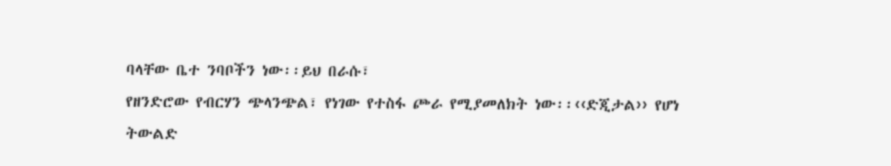ባላቸው ቤተ ንባቦችን ነው፡፡ይህ በራሱ፣
የዘንድሮው የብርሃን ጭላንጭል፣ የነገው የተስፋ ጮራ የሚያመለክት ነው፡፡‹‹ድጂታል›› የሆነ ትውልድ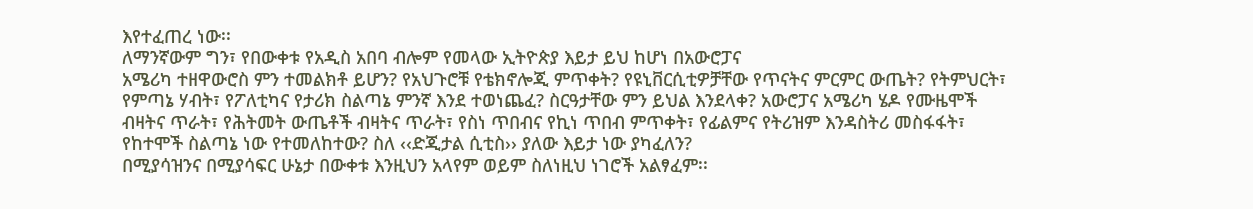እየተፈጠረ ነው፡፡
ለማንኛውም ግን፣ የበውቀቱ የአዲስ አበባ ብሎም የመላው ኢትዮጵያ እይታ ይህ ከሆነ በአውሮፓና
አሜሪካ ተዘዋውሮስ ምን ተመልክቶ ይሆን? የአህጉሮቹ የቴክኖሎጂ ምጥቀት? የዩኒቨርሲቲዎቻቸው የጥናትና ምርምር ውጤት? የትምህርት፣
የምጣኔ ሃብት፣ የፖለቲካና የታሪክ ስልጣኔ ምንኛ እንደ ተወነጨፈ? ስርዓታቸው ምን ይህል እንደላቀ? አውሮፓና አሜሪካ ሄዶ የሙዜሞች
ብዛትና ጥራት፣ የሕትመት ውጤቶች ብዛትና ጥራት፣ የስነ ጥበብና የኪነ ጥበብ ምጥቀት፣ የፊልምና የትሪዝም እንዳስትሪ መስፋፋት፣
የከተሞች ስልጣኔ ነው የተመለከተው? ስለ ‹‹ድጂታል ሲቲስ›› ያለው እይታ ነው ያካፈለን?
በሚያሳዝንና በሚያሳፍር ሁኔታ በውቀቱ እንዚህን አላየም ወይም ስለነዚህ ነገሮች አልፃፈም፡፡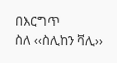በእርግጥ
ስለ ‹‹ስሊከን ቫሊ››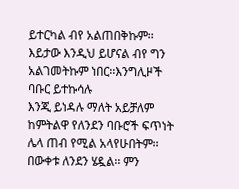ይተርካል ብየ አልጠበቅኩም፡፡እይታው እንዲህ ይሆናል ብየ ግን አልገመትኩም ነበር፡፡እንግሊዞች ባቡር ይተኩሳሉ
እንጂ ይነዳሉ ማለት አይቻለም ከምትልዋ የለንደን ባቡሮች ፍጥነት ሌላ ጠብ የሚል አላየሁበትም፡፡
በውቀቱ ለንደን ሄዷል፡፡ ምን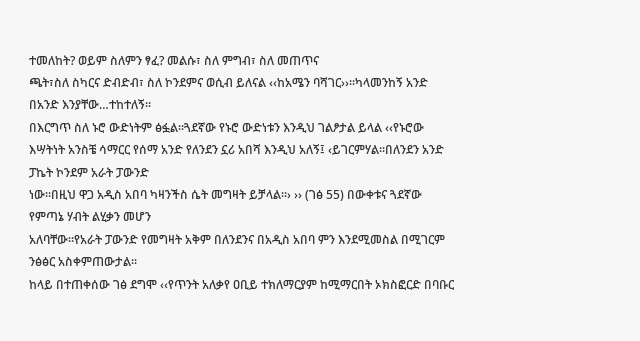ተመለከት? ወይም ስለምን ፃፈ? መልሱ፣ ስለ ምግብ፣ ስለ መጠጥና
ጫት፣ስለ ስካርና ድብድብ፣ ስለ ኮንደምና ወሲብ ይለናል ‹‹ከአሜን ባሻገር››፡፡ካላመንከኝ አንድ በአንድ እንያቸው…ተከተለኝ፡፡
በእርግጥ ስለ ኑሮ ውድነትም ፅፏል፡፡ጓደኛው የኑሮ ውድነቱን እንዲህ ገልፆታል ይላል ‹‹የኑሮው
እሣትነት አንስቼ ሳማርር የሰማ አንድ የለንደን ኗሪ አበሻ እንዲህ አለኝ፤ ‹ይገርምሃል፡፡በለንደን አንድ ፓኬት ኮንደም አራት ፓውንድ
ነው፡፡በዚህ ዋጋ አዲስ አበባ ካዛንችስ ሴት መግዛት ይቻላል፡፡› ›› (ገፅ 55) በውቀቱና ጓደኛው የምጣኔ ሃብት ልሂቃን መሆን
አለባቸው፡፡የአራት ፓውንድ የመግዛት አቅም በለንደንና በአዲስ አበባ ምን እንደሚመስል በሚገርም ንፅፅር አስቀምጠውታል፡፡
ከላይ በተጠቀሰው ገፅ ደግሞ ‹‹የጥንት አለቃየ ዐቢይ ተክለማርያም ከሚማርበት ኦክስፎርድ በባቡር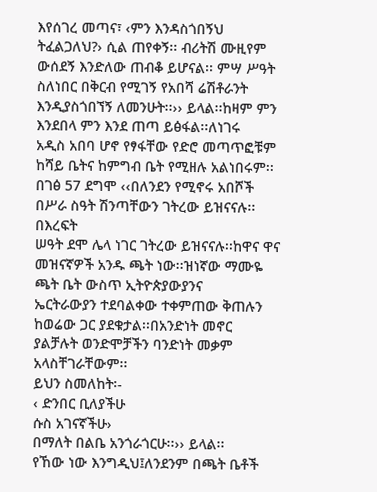እየሰገረ መጣና፣ ‹ምን እንዳስጎበኝህ ትፈልጋለህ?› ሲል ጠየቀኝ፡፡ ብሪትሽ ሙዚየም ውሰደኝ እንድለው ጠብቆ ይሆናል፡፡ ምሣ ሥዓት
ስለነበር በቅርብ የሚገኝ የአበሻ ሬሽቶራንት እንዲያስጎበኘኝ ለመንሁት፡፡›› ይላል፡፡ከዛም ምን እንደበላ ምን እንደ ጠጣ ይፅፋል፡፡ለነገሩ
አዲስ አበባ ሆኖ የፃፋቸው የድሮ መጣጥፎቹም ከሻይ ቤትና ከምግብ ቤት የሚዘሉ አልነበሩም፡፡
በገፅ 57 ደግሞ ‹‹በለንደን የሚኖሩ አበሾች በሥራ ስዓት ሽንጣቸውን ገትረው ይዝናናሉ፡፡በእረፍት
ሠዓት ደሞ ሌላ ነገር ገትረው ይዝናናሉ፡፡ከዋና ዋና መዝናኛዎች አንዱ ጫት ነው፡፡ዝነኛው ማሙዬ ጫት ቤት ውስጥ ኢትዮጵያውያንና
ኤርትራውያን ተደባልቀው ተቀምጠው ቅጠሉን ከወሬው ጋር ያደቁታል፡፡በአንድነት መኖር ያልቻሉት ወንድሞቻችን ባንድነት መቃም አላስቸገራቸውም፡፡
ይህን ስመለከት፡-
‹ ድንበር ቢለያችሁ
ሱስ አገናኛችሁ›
በማለት በልቤ አንጎራጎርሁ፡፡›› ይላል፡፡
የኸው ነው እንግዲህ፤ለንደንም በጫት ቤቶች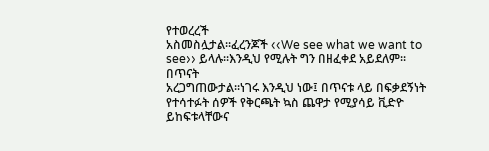የተወረረች
አስመስሏታል፡፡ፈረንጆች ‹‹We see what we want to see›› ይላሉ፡፡እንዲህ የሚሉት ግን በዘፈቀደ አይደለም፡፡በጥናት
አረጋግጠውታል፡፡ነገሩ እንዲህ ነው፤ በጥናቱ ላይ በፍቃደኝነት የተሳተፉት ሰዎች የቅርጫት ኳስ ጨዋታ የሚያሳይ ቪድዮ ይከፍቱላቸውና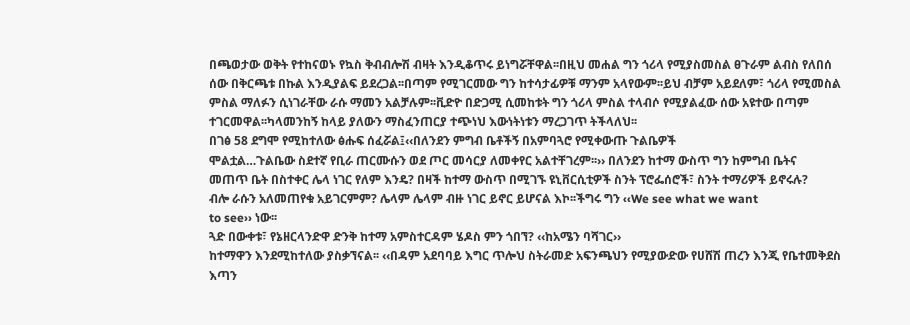በጫወታው ወቅት የተከናወኑ የኳስ ቅብብሎሽ ብዛት እንዲቆጥሩ ይነግሯቸዋል፡፡በዚህ መሐል ግን ጎሪላ የሚያስመስል ፀጉራም ልብስ የለበሰ
ሰው በቅርጫቱ በኩል እንዲያልፍ ይደረጋል፡፡በጣም የሚገርመው ግን ከተሳታፊዎቹ ማንም አላየውም፡፡ይህ ብቻም አይደለም፣ ጎሪላ የሚመስል
ምስል ማለፉን ሲነገራቸው ራሱ ማመን አልቻሉም፡፡ቪድዮ በድጋሚ ሲመከቱት ግን ጎሪላ ምስል ተላብሶ የሚያልፈው ሰው አዩተው በጣም
ተገርመዋል፡፡ካላመንከኝ ከላይ ያለውን ማስፈንጠርያ ተጭነህ እውነትነቱን ማረጋገጥ ትችላለህ፡፡
በገፅ 58 ደግሞ የሚከተለው ፅሑፍ ሰፈሯል፤‹‹በለንደን ምግብ ቤቶችኝ በአምባጓሮ የሚቀውጡ ጉልቤዎች
ሞልቷል…ጉልቤው ስደተኛ የቢራ ጠርሙሱን ወደ ጦር መሳርያ ለመቀየር አልተቸገረም፡፡›› በለንደን ከተማ ውስጥ ግን ከምግብ ቤትና
መጠጥ ቤት በስተቀር ሌላ ነገር የለም እንዴ? በዛች ከተማ ውስጥ በሚገኙ ዩኒቨርሲቲዎች ስንት ፕሮፌሰሮች፣ ስንት ተማሪዎች ይኖሩሉ?
ብሎ ራሱን አለመጠየቁ አይገርምም? ሌላም ሌላም ብዙ ነገር ይኖር ይሆናል እኮ፡፡ችግሩ ግን ‹‹We see what we want
to see›› ነው፡፡
ጓድ በውቀቱ፣ የኔዘርላንድዋ ድንቅ ከተማ አምስተርዳም ሄዶስ ምን ጎበኘ? ‹‹ከአሜን ባሻገር››
ከተማዋን እንደሚከተለው ያስቃኘናል፡፡ ‹‹በዳም አደባባይ እግር ጥሎህ ስትራመድ አፍንጫህን የሚያውድው የሀሸሽ ጠረን እንጂ የቤተመቅደስ
እጣን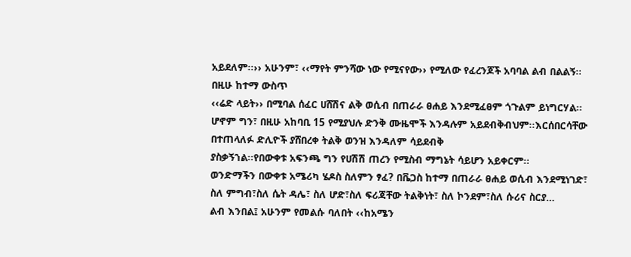አይደለም፡፡›› አሁንም፣ ‹‹ማየት ምንሻው ነው የሚናየው›› የሚለው የፈረንጆች አባባል ልብ በልልኝ፡፡ በዚሁ ከተማ ውስጥ
‹‹ሬድ ላይት›› በሚባል ሰፈር ሀሸሽና ልቅ ወሲብ በጠራራ ፀሐይ እንደሚፈፀም ጎጉልም ይነግርሃል፡፡ሆኖም ግን፣ በዚሁ አከባቢ 15 የሚያህሉ ድንቅ ሙዜሞች እንዳሉም አይደብቅብህም፡፡እርሰበርሳቸው በተጠላለፉ ድሊዮች ያሸበረቀ ትልቅ ወንዝ እንዳለም ሳይደብቅ
ያስቃኝኀል፡፡የበውቀቱ አፍንጫ ግን የሀሽሽ ጠረን የሚስብ ማግኔት ሳይሆን አይቀርም፡፡
ወንድማችን በውቀቱ አሜሪካ ሄዶስ ስለምን ፃፈ? በቬጋስ ከተማ በጠራራ ፀሐይ ወሲብ እንደሚነገድ፣
ስለ ምግብ፣ስለ ሴት ዳሌ፣ ስለ ሆድ፣ስለ ፍሪጃቸው ትልቅነት፣ ስለ ኮንደም፣ስለ ሱሪና ስርያ…
ልብ እንበል፤ አሁንም የመልሱ ባለበት ‹‹ከአሜን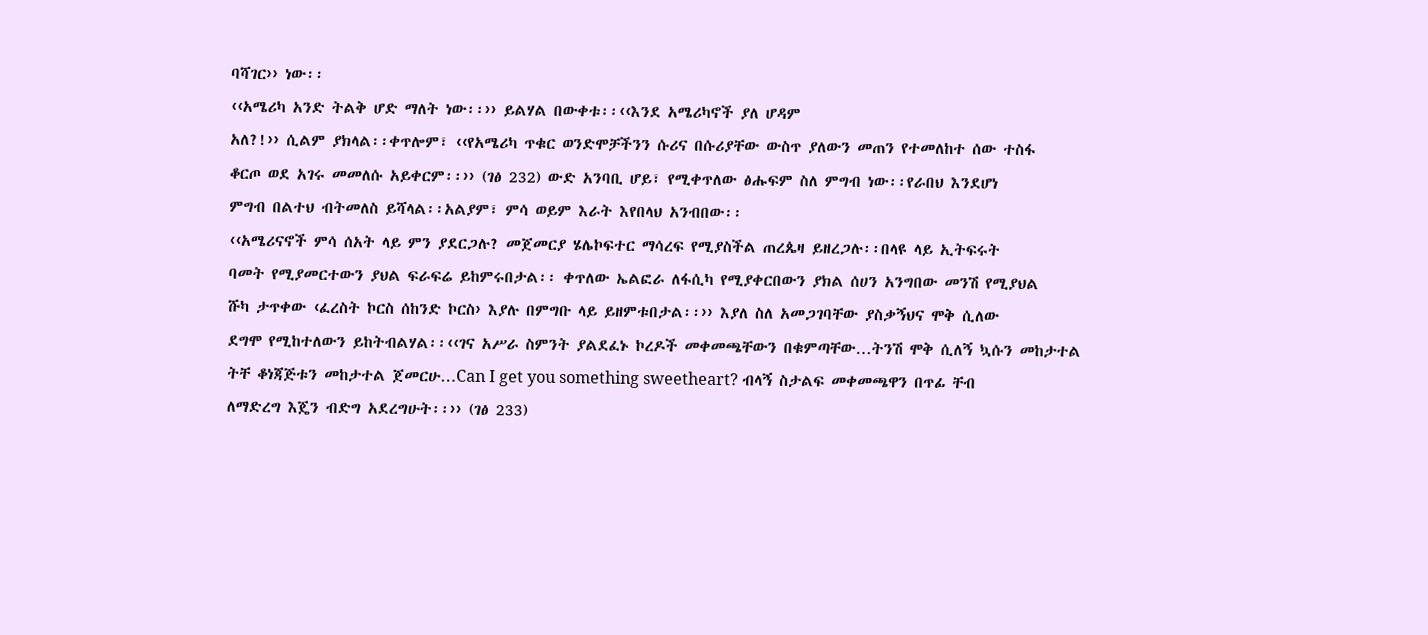ባሻገር›› ነው፡፡
‹‹አሜሪካ አንድ ትልቅ ሆድ ማለት ነው፡፡›› ይልሃል በውቀቱ፡፡‹‹እንደ አሜሪካኖች ያለ ሆዳም
አለ?!›› ሲልም ያክላል፡፡ቀጥሎም፣ ‹‹የአሜሪካ ጥቁር ወንድሞቻችንን ሱሪና በሱሪያቸው ውስጥ ያለውን መጠን የተመለከተ ሰው ተስፋ
ቆርጦ ወደ አገሩ መመለሱ አይቀርም፡፡›› (ገፅ 232) ውድ አንባቢ ሆይ፣ የሚቀጥለው ፅሑፍም ስለ ምግብ ነው፡፡የራበህ እንደሆነ
ምግብ በልተህ ብትመለስ ይሻላል፡፡አልያም፣ ምሳ ወይም እራት እየበላህ አንብበው፡፡
‹‹አሜሪናኖች ምሳ ሰአት ላይ ምን ያደርጋሉ? መጀመርያ ሄሌኮፍተር ማሳረፍ የሚያስችል ጠረጴዛ ይዘረጋሉ፡፡በላዩ ላይ ኢትፍሩት
ባመት የሚያመርተውን ያህል ፍራፍሬ ይከምሩበታል፡፡ ቀጥለው ኤልፎራ ለፋሲካ የሚያቀርበውን ያክል ሰሀን አንግበው መንሽ የሚያህል
ሹካ ታጥቀው ‹ፈረስት ኮርስ ሰከንድ ኮርስ› እያሉ በምግቡ ላይ ይዘምቱበታል፡፡›› እያለ ስለ አመጋገባቸው ያስቃኝህና ሞቅ ሲለው
ደግሞ የሚከተለውን ይከትብልሃል፡፡‹‹ገና አሥራ ስምንት ያልደፈኑ ኮረዶች መቀመጫቸውን በቁምጣቸው…ትንሽ ሞቅ ሲለኝ ኳሱን መከታተል
ትቸ ቆነጃጅቱን መከታተል ጀመርሁ…Can I get you something sweetheart? ብላኝ ስታልፍ መቀመጫዋን በጥፊ ቸብ
ለማድረግ እጄን ብድግ አደረግሁት፡፡›› (ገፅ 233)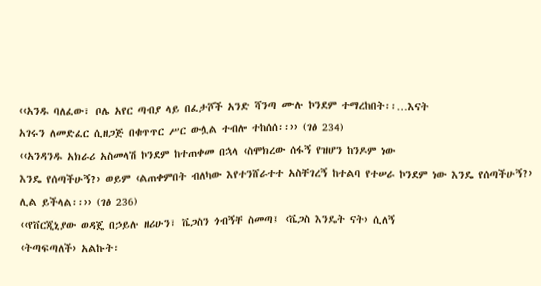‹‹አንዱ ባለፈው፣ ቦሌ አየር ጣብያ ላይ በፈታሾች አንድ ሻንጣ ሙሉ ኮንደም ተማረከበት፡፡…እናት
አገሩን ለመድፈር ሲዘጋጅ በቁጥጥር ሥር ውሏል ተብሎ ተከሰሰ፡፡›› (ገፅ 234)
‹‹አንዳንዱ አክራሪ አስመላሽ ኮንደም ከተጠቀመ በኋላ ‹ስሞክረው ሰፋኝ የዝሆን ከንዶም ነው
እንዴ የሰጣችሁኝ?› ወይም ‹ልጠቀምበት ብለካው እየተንሸራተተ አስቸገረኝ ከተልባ የተሠራ ኮንደም ነው እንዴ የሰጣችሁኝ?› ሊል ይችላል፡፡›› (ገፅ 236)
‹‹የቨርጂኒያው ወዳጄ በኃይሉ ዘሪሁን፣ ቬጋስን ጎብኝቸ ስመጣ፤ ‹ቬጋስ እንዴት ናት› ሲለኝ
‹ትጣፍጣለች› አልኩት፡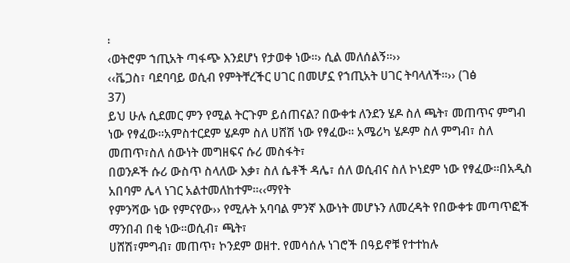፡
‹ወትሮም ኀጢአት ጣፋጭ እንደሆነ የታወቀ ነው፡፡› ሲል መለሰልኝ፡፡››
‹‹ቬጋስ፣ ባደባባይ ወሲብ የምትቸረችር ሀገር በመሆኗ የኀጢአት ሀገር ትባላለች፡፡›› (ገፅ
37)
ይህ ሁሉ ሲደመር ምን የሚል ትርጉም ይሰጠናል? በውቀቱ ለንደን ሄዶ ስለ ጫት፣ መጠጥና ምግብ
ነው የፃፈው፡፡አምስተርደም ሄዶም ስለ ሀሸሽ ነው የፃፈው፡፡ አሜሪካ ሄዶም ስለ ምግብ፣ ስለ መጠጥ፣ስለ ሰውነት መግዘፍና ሱሪ መስፋት፣
በወንዶች ሱሪ ውስጥ ስላለው እቃ፣ ስለ ሴቶች ዳሌ፣ ሰለ ወሲብና ስለ ኮነደም ነው የፃፈው፡፡በአዲስ አበባም ሌላ ነገር አልተመለከተም፡፡‹‹ማየት
የምንሻው ነው የምናየው›› የሚሉት አባባል ምንኛ እውነት መሆኑን ለመረዳት የበውቀቱ መጣጥፎች ማንበብ በቂ ነው፡፡ወሲብ፣ ጫት፣
ሀሸሽ፣ምግብ፣ መጠጥ፣ ኮንደም ወዘተ. የመሳሰሉ ነገሮች በዓይኖቹ የተተከሉ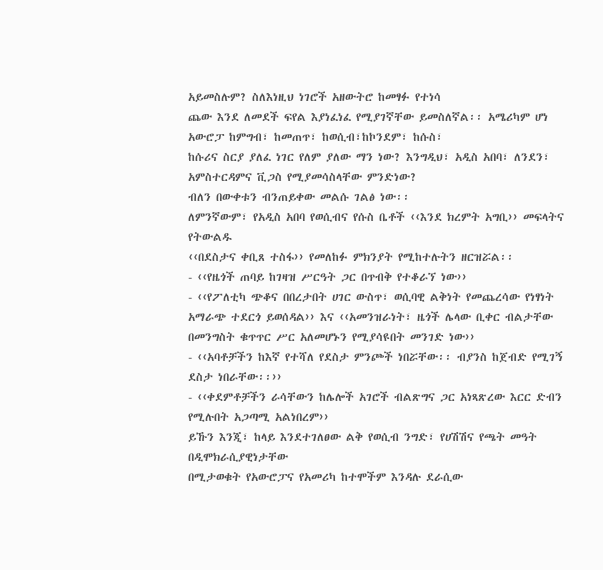አይመስሉም? ስለእነዚህ ነገሮች አዘውትሮ ከመፃፉ የተነሳ
ጨው እንደ ለመደች ፍየል እያነፈነፈ የሚያገኛቸው ይመስለኛል፡፡ አሜሪካም ሆነ አውሮፓ ከምግብ፣ ከመጠጥ፣ ከወሲብ፣ከኮንደም፣ ከሱስ፣
ከሱሪና ስርያ ያለፈ ነገር የለም ያለው ማን ነው? እንግዲህ፣ አዲስ አበባ፣ ለንደን፣ አምስተርዳምና ቪጋስ የሚያመሳስላቸው ምንድነው?
ብለን በውቀቱን ብንጠይቀው መልሱ ገልፅ ነው፡፡
ለምንኛውም፣ የአዲስ አበባ የወሲብና የሱስ ቤቶች ‹‹እንደ ክረምት አግቢ›› መፍላትና የትውልዱ
‹‹በደስታና ቀቢጸ ተስፋ›› የመለከፉ ምክንያት የሚከተሉትን ዘርዝሯል፡፡
- ‹‹የዜጎች ጠባይ ከገዛዝ ሥርዓት ጋር በጥብቅ የተቆራኘ ነው››
- ‹‹የፖለቲካ ጭቆና በበረታበት ሀገር ውስጥ፣ ወሲባዊ ልቅነት የመጨረሳው የነፃነት አማራጭ ተደርጎ ይወሰዳል›› እና ‹‹አመንዝራነት፣ ዜጎች ሌላው ቢቀር ብልታቸው በመንግስት ቁጥጥር ሥር አለመሆኑን የሚያሳዩበት መንገድ ነው››
- ‹‹አባቶቻችን ከእኛ የተሻለ የደስታ ምንጮች ነበሯቸው፡፡ ብያንስ ከጀብድ የሚገኝ ደስታ ነበራቸው፡፡››
- ‹‹ቀደምቶቻችን ራሳቸውን ከሌሎች አገሮች ብልጽግና ጋር አነጻጽረው እርር ድብን የሚሉበት አጋጣሚ አልነበረም››
ይኹን እንጂ፣ ከላይ እንደተገለፀው ልቅ የወሲብ ንግድ፣ የሀሽሽና የጫት መዓት በዲሞክራሲያዊነታቸው
በሚታወቁት የአውሮፓና የአመሪካ ከተሞችም እንዳሉ ደራሲው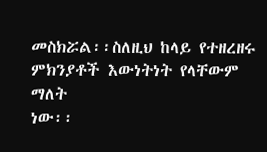መስክሯል፡፡ስለዚህ ከላይ የተዘረዘሩ ምክንያቶች እውነትነት የላቸውም ማለት
ነው፡፡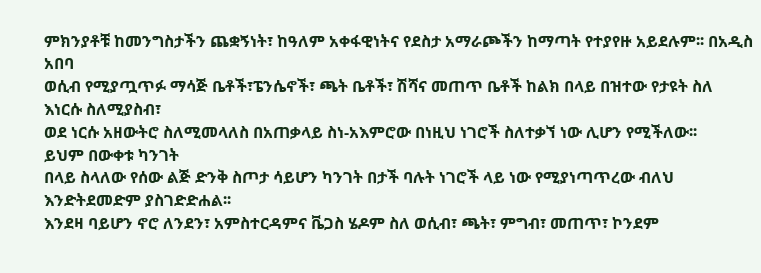ምክንያቶቹ ከመንግስታችን ጨቋኝነት፣ ከዓለም አቀፋዊነትና የደስታ አማራጮችን ከማጣት የተያየዙ አይደሉም፡፡ በአዲስ አበባ
ወሲብ የሚያጧጥፉ ማሳጅ ቤቶች፣ፔንሴኖች፣ ጫት ቤቶች፣ ሽሻና መጠጥ ቤቶች ከልክ በላይ በዝተው የታዩት ስለ እነርሱ ስለሚያስብ፣
ወደ ነርሱ አዘውትሮ ስለሚመላለስ በአጠቃላይ ስነ-አእምሮው በነዚህ ነገሮች ስለተቃኘ ነው ሊሆን የሚችለው፡፡
ይህም በውቀቱ ካንገት
በላይ ስላለው የሰው ልጅ ድንቅ ስጦታ ሳይሆን ካንገት በታች ባሉት ነገሮች ላይ ነው የሚያነጣጥረው ብለህ እንድትደመድም ያስገድድሐል፡፡
እንደዛ ባይሆን ኖሮ ለንደን፣ አምስተርዳምና ቬጋስ ሄዶም ስለ ወሲብ፣ ጫት፣ ምግብ፣ መጠጥ፣ ኮንደም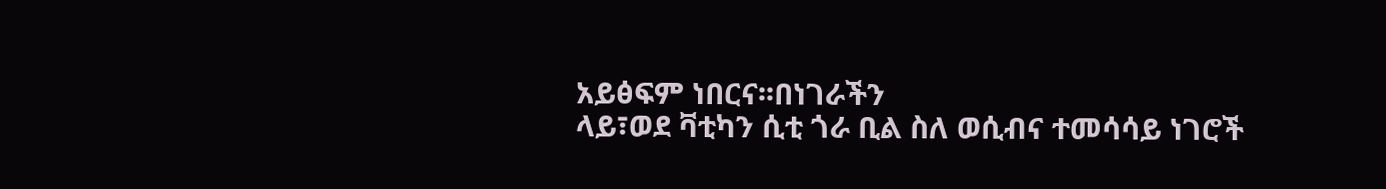አይፅፍም ነበርና፡፡በነገራችን
ላይ፣ወደ ቫቲካን ሲቲ ጎራ ቢል ስለ ወሲብና ተመሳሳይ ነገሮች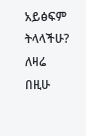አይፅፍም ትላላችሁ?
ለዛሬ በዚሁ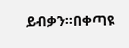ይብቃን፡፡በቀጣዩ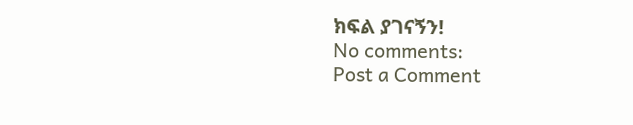ክፍል ያገናኝን!
No comments:
Post a Comment